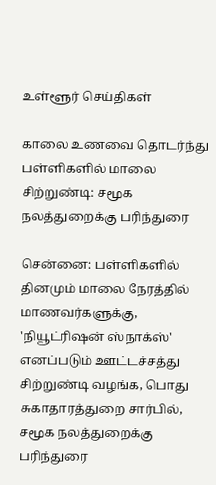உள்ளூர் செய்திகள்

காலை உணவை தொடர்ந்து பள்ளிகளில் மாலை சிற்றுண்டி: சமூக நலத்துறைக்கு பரிந்துரை

சென்னை: பள்ளிகளில் தினமும் மாலை நேரத்தில் மாணவர்களுக்கு, 'நியூட்ரிஷன் ஸ்நாக்ஸ்' எனப்படும் ஊட்டச்சத்து சிற்றுண்டி வழங்க, பொது சுகாதாரத்துறை சார்பில், சமூக நலத்துறைக்கு பரிந்துரை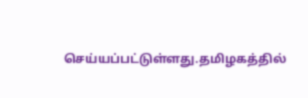செய்யப்பட்டுள்ளது.தமிழகத்தில்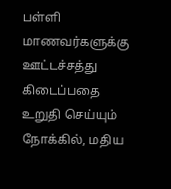பள்ளி மாணவர்களுக்கு ஊட்டச்சத்து கிடைப்பதை உறுதி செய்யும் நோக்கில், மதிய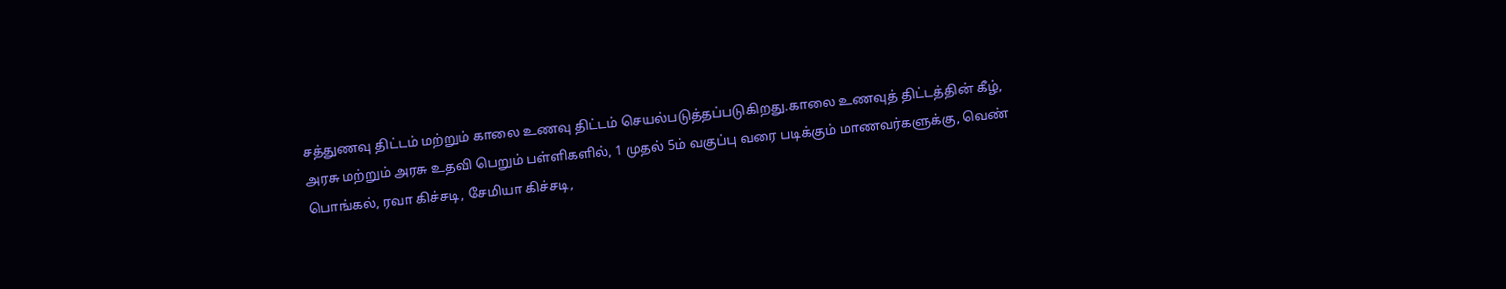சத்துணவு திட்டம் மற்றும் காலை உணவு திட்டம் செயல்படுத்தப்படுகிறது.காலை உணவுத் திட்டத்தின் கீழ், அரசு மற்றும் அரசு உதவி பெறும் பள்ளிகளில், 1 முதல் 5ம் வகுப்பு வரை படிக்கும் மாணவர்களுக்கு, வெண் பொங்கல், ரவா கிச்சடி, சேமியா கிச்சடி,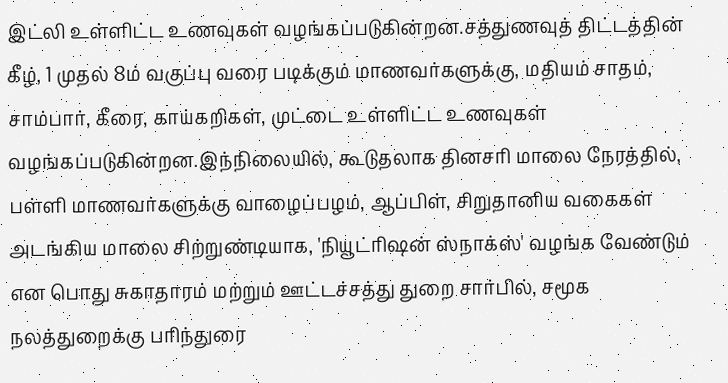இட்லி உள்ளிட்ட உணவுகள் வழங்கப்படுகின்றன.சத்துணவுத் திட்டத்தின் கீழ், 1 முதல் 8ம் வகுப்பு வரை படிக்கும் மாணவர்களுக்கு, மதியம் சாதம், சாம்பார், கீரை, காய்கறிகள், முட்டை உள்ளிட்ட உணவுகள் வழங்கப்படுகின்றன.இந்நிலையில், கூடுதலாக தினசரி மாலை நேரத்தில், பள்ளி மாணவர்களுக்கு வாழைப்பழம், ஆப்பிள், சிறுதானிய வகைகள் அடங்கிய மாலை சிற்றுண்டியாக, 'நியூட்ரிஷன் ஸ்நாக்ஸ்' வழங்க வேண்டும் என பொது சுகாதாரம் மற்றும் ஊட்டச்சத்து துறை சார்பில், சமூக நலத்துறைக்கு பரிந்துரை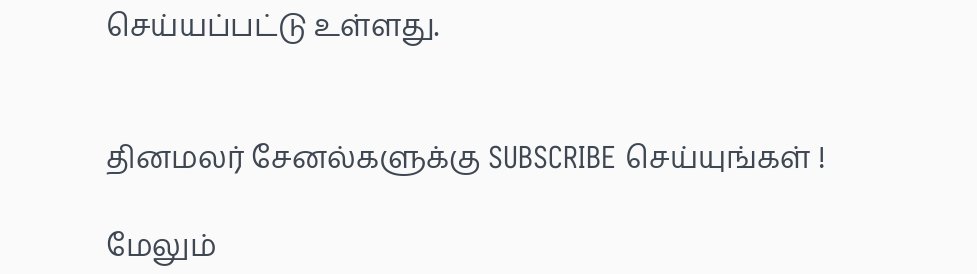செய்யப்பட்டு உள்ளது.


தினமலர் சேனல்களுக்கு SUBSCRIBE செய்யுங்கள் !

மேலும்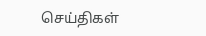செய்திகள்